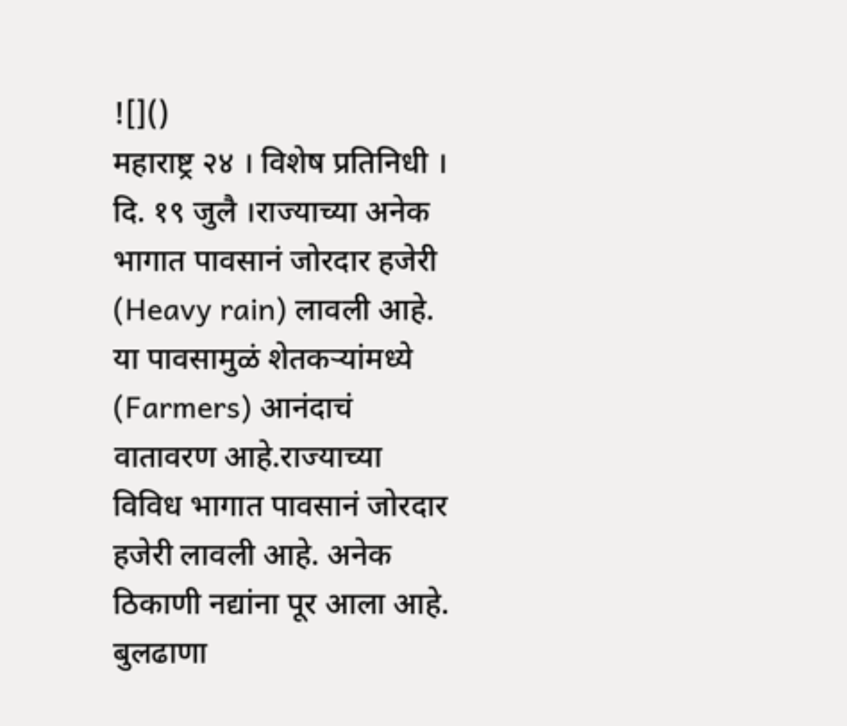![]()
महाराष्ट्र २४ । विशेष प्रतिनिधी । दि. १९ जुलै ।राज्याच्या अनेक भागात पावसानं जोरदार हजेरी (Heavy rain) लावली आहे. या पावसामुळं शेतकऱ्यांमध्ये (Farmers) आनंदाचं वातावरण आहे.राज्याच्या विविध भागात पावसानं जोरदार हजेरी लावली आहे. अनेक ठिकाणी नद्यांना पूर आला आहे.
बुलढाणा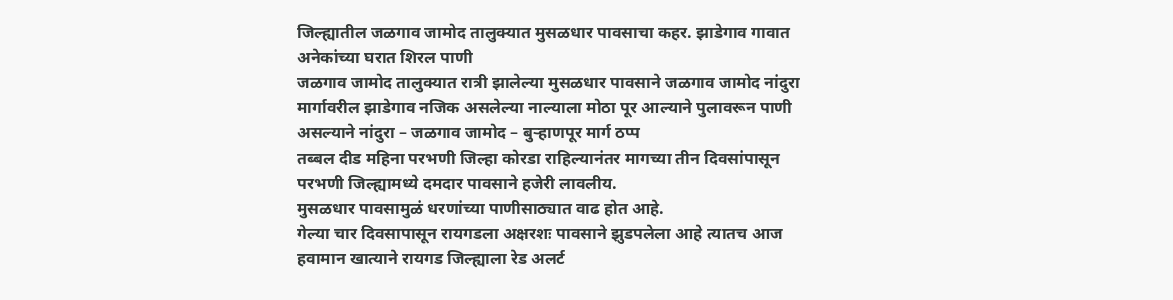जिल्ह्यातील जळगाव जामोद तालुक्यात मुसळधार पावसाचा कहर. झाडेगाव गावात अनेकांच्या घरात शिरल पाणी
जळगाव जामोद तालुक्यात रात्री झालेल्या मुसळधार पावसाने जळगाव जामोद नांदुरा मार्गावरील झाडेगाव नजिक असलेल्या नाल्याला मोठा पूर आल्याने पुलावरून पाणी असल्याने नांदुरा – जळगाव जामोद – बुऱ्हाणपूर मार्ग ठप्प
तब्बल दीड महिना परभणी जिल्हा कोरडा राहिल्यानंतर मागच्या तीन दिवसांपासून परभणी जिल्ह्यामध्ये दमदार पावसाने हजेरी लावलीय.
मुसळधार पावसामुळं धरणांच्या पाणीसाठ्यात वाढ होत आहे.
गेल्या चार दिवसापासून रायगडला अक्षरशः पावसाने झुडपलेला आहे त्यातच आज हवामान खात्याने रायगड जिल्ह्याला रेड अलर्ट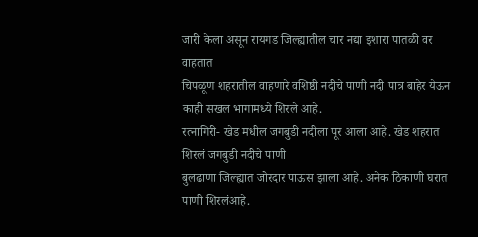जारी केला असून रायगड जिल्ह्यातील चार नद्या इशारा पातळी वर वाहतात
चिपळूण शहरातील वाहणारे वशिष्ठी नदीचे पाणी नदी पात्र बाहेर येऊन काही सखल भागामध्ये शिरले आहे.
रत्नागिरी- खेड मधील जगबुडी नदीला पूर आला आहे. खेड शहरात शिरलं जगबुडी नदीचे पाणी
बुलढाणा जिल्ह्यात जोरदार पाऊस झाला आहे. अनेक ठिकाणी घरात पाणी शिरलंआहे.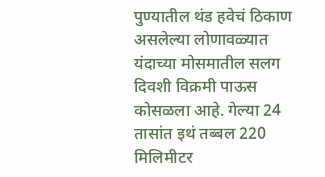पुण्यातील थंड हवेचं ठिकाण असलेल्या लोणावळ्यात यंदाच्या मोसमातील सलग दिवशी विक्रमी पाऊस कोसळला आहे. गेल्या 24 तासांत इथं तब्बल 220 मिलिमीटर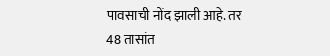पावसाची नोंद झाली आहे. तर 48 तासांत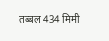तब्बल 434 मिमी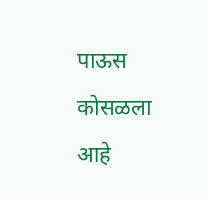पाऊस कोसळला आहे